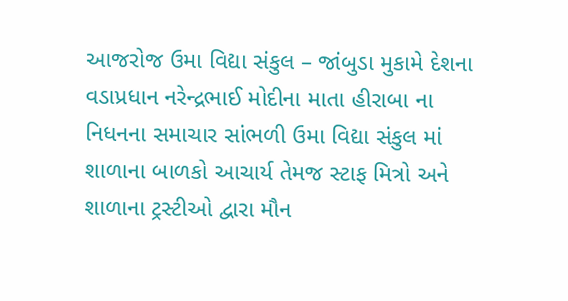આજરોજ ઉમા વિદ્યા સંકુલ – જાંબુડા મુકામે દેશના વડાપ્રધાન નરેન્દ્રભાઈ મોદીના માતા હીરાબા ના નિધનના સમાચાર સાંભળી ઉમા વિદ્યા સંકુલ માં શાળાના બાળકો આચાર્ય તેમજ સ્ટાફ મિત્રો અને શાળાના ટ્રસ્ટીઓ દ્વારા મૌન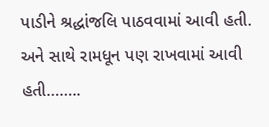પાડીને શ્રદ્ધાંજલિ પાઠવવામાં આવી હતી. અને સાથે રામધૂન પણ રાખવામાં આવી હતી……..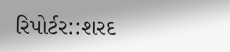રિપોર્ટર::શરદ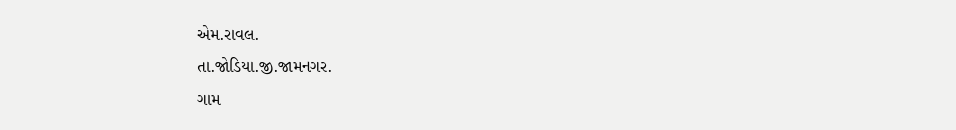એમ.રાવલ.
તા.જોડિયા.જી.જામનગર.
ગામ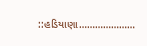::હડિયાણા…………………